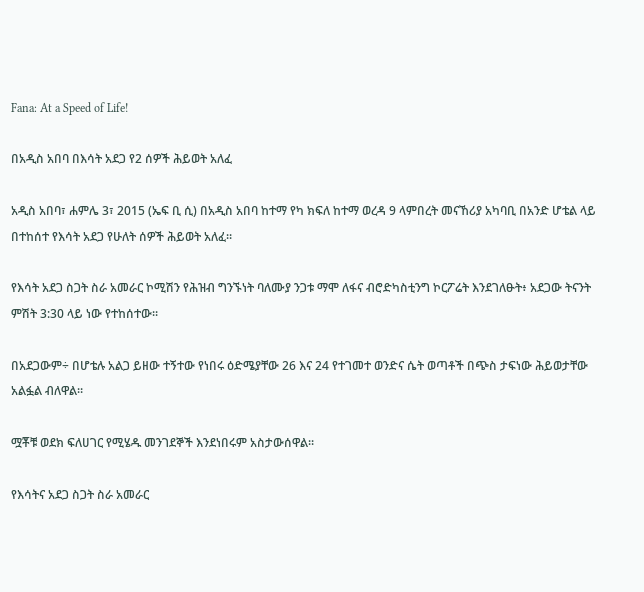Fana: At a Speed of Life!

በአዲስ አበባ በእሳት አደጋ የ2 ሰዎች ሕይወት አለፈ

አዲስ አበባ፣ ሐምሌ 3፣ 2015 (ኤፍ ቢ ሲ) በአዲስ አበባ ከተማ የካ ክፍለ ከተማ ወረዳ 9 ላምበረት መናኸሪያ አካባቢ በአንድ ሆቴል ላይ በተከሰተ የእሳት አደጋ የሁለት ሰዎች ሕይወት አለፈ።

የእሳት አደጋ ስጋት ስራ አመራር ኮሚሽን የሕዝብ ግንኙነት ባለሙያ ንጋቱ ማሞ ለፋና ብሮድካስቲንግ ኮርፖሬት እንደገለፁት፥ አደጋው ትናንት ምሽት 3:30 ላይ ነው የተከሰተው።

በአደጋውም÷ በሆቴሉ አልጋ ይዘው ተኝተው የነበሩ ዕድሜያቸው 26 እና 24 የተገመተ ወንድና ሴት ወጣቶች በጭስ ታፍነው ሕይወታቸው አልፏል ብለዋል።

ሟቾቹ ወደክ ፍለሀገር የሚሄዱ መንገደኞች እንደነበሩም አስታውሰዋል።

የእሳትና አደጋ ስጋት ስራ አመራር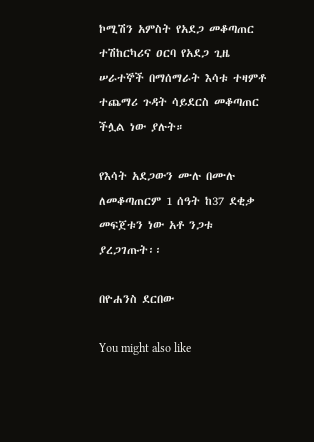ኮሚሽን አምስት የአደጋ መቆጣጠር ተሽከርካሪና ዐርባ የአደጋ ጊዜ ሠራተኞች በማሰማራት እሳቱ ተዛምቶ ተጨማሪ ጉዳት ሳይደርስ መቆጣጠር ችሏል ነው ያሉት።

የእሳት አደጋውን ሙሉ በሙሉ ለመቆጣጠርም 1 ሰዓት ከ37 ደቂቃ መፍጀቱን ነው አቶ ንጋቱ ያረጋገጡት፡፡

በዮሐንስ ደርበው

You might also like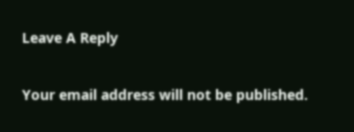Leave A Reply

Your email address will not be published.